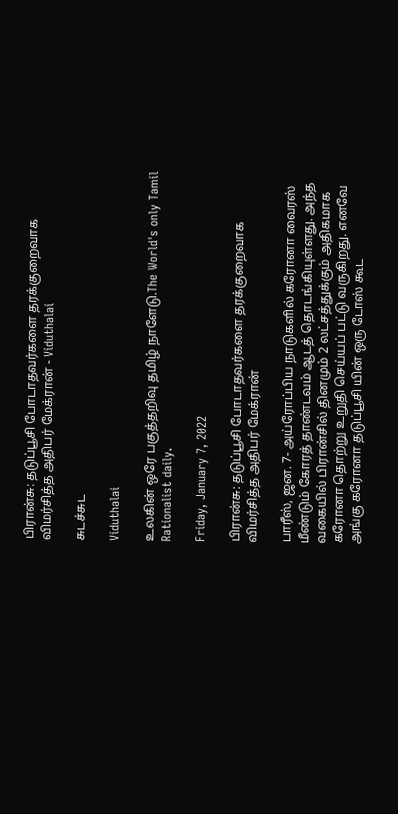பிரான்சு: தடுப்பூசி போடாதவர்களை தரக்குறைவாக விமர்சித்த அதிபர் மேக்ரான் - Viduthalai

சுடச்சுட

Viduthalai

உலகின் ஒரே பகுத்தறிவு தமிழ் நாளேடு.The World's only Tamil Rationalist daily.

Friday, January 7, 2022

பிரான்சு: தடுப்பூசி போடாதவர்களை தரக்குறைவாக விமர்சித்த அதிபர் மேக்ரான்

பாரீஸ், ஜன. 7- அய்ரோப்பிய நாடுகளில் கரோனா வைரஸ் மீண்டும் கோரத் தாண்டவம் ஆடத் தொடங்கியுள்ளது. அந்த வகையில் பிரான்சில் தினமும் 2 லட்சத்துக்கும் அதிகமாக கரோனா தொற்று உறுதி செய்யப் பட்டு வருகிறது. எனவே அங்கு கரோனா தடுப்பூசி யின் ஒரு டோஸ் கூட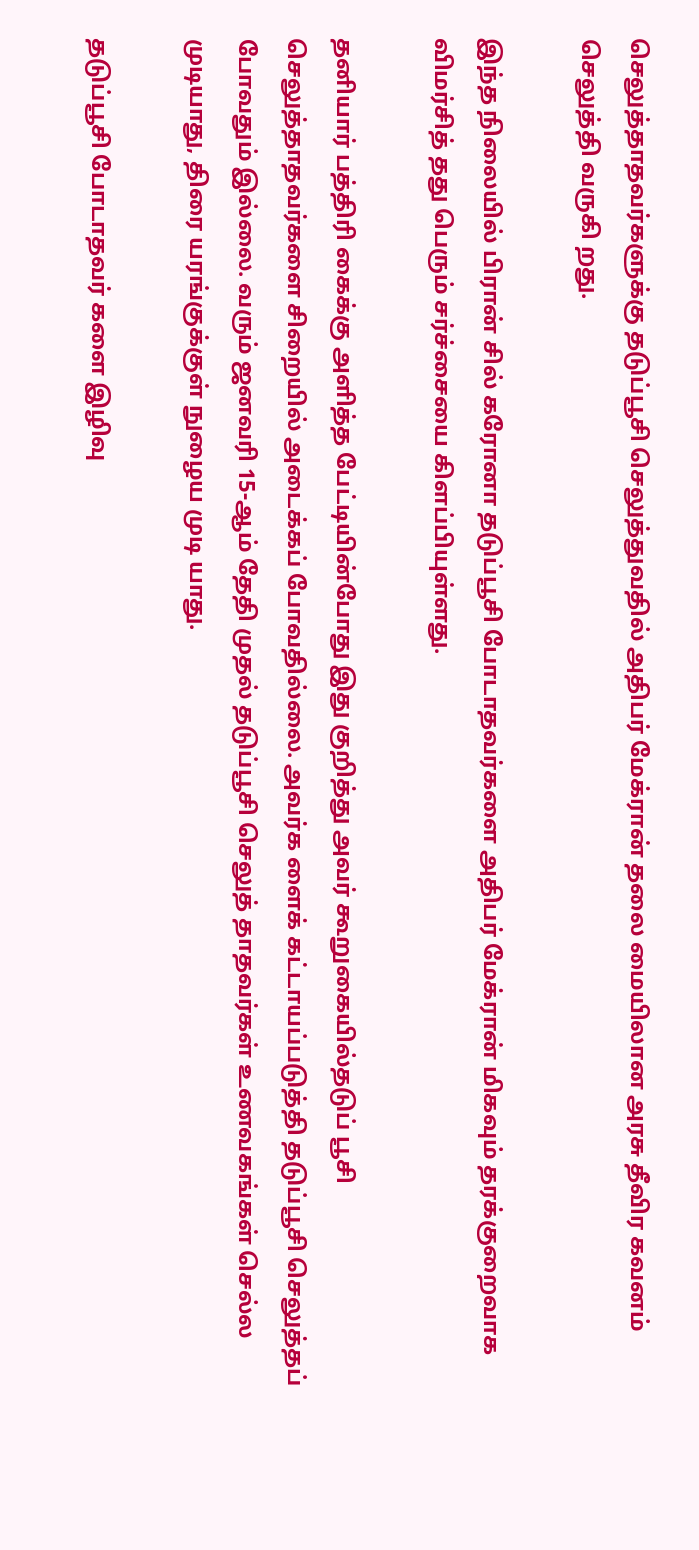செலுத்தாதவர்களுக்கு தடுப்பூசி செலுத்துவதில் அதிபர் மேக்ரான் தலை மையிலான அரசு தீவிர கவனம் செலுத்தி வருகி றது.

இந்த நிலையில் பிரான் சில் கரோனா தடுப்பூசி போடாதவர்களை அதிபர் மேக்ரான் மிகவும் தரக்குறைவாக விமர்சித் தது பெரும் சர்ச்சையை கிளப்பியுள்ளது.

தனியார் பத்திரி கைக்கு அளித்த பேட்டியின்போது இது குறித்து அவர் கூறுகையில்தடுப் பூசி செலுத்தாதவர்களை சிறையில் அடைக்கப் போவதில்லை. அவர்க ளைக் கட்டாயப்படுத்தி தடுப்பூசி செலுத்தப் போவதும் இல்லை. வரும் ஜனவரி 15-ஆம் தேதி முதல் தடுப்பூசி செலுத் தாதவர்கள் உணவகங்கள் செல்ல முடியாது, திரை யரங்குக்குள் நுழைய முடி யாது.

தடுப்பூசி போடாதவர் களை இழிவு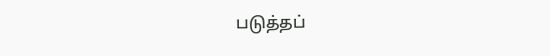படுத்தப்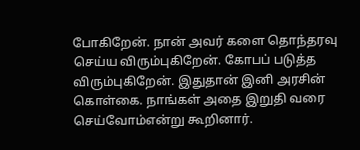போகிறேன். நான் அவர் களை தொந்தரவு செய்ய விரும்புகிறேன். கோபப் படுத்த விரும்புகிறேன். இதுதான் இனி அரசின் கொள்கை. நாங்கள் அதை இறுதி வரை செய்வோம்என்று கூறினார்.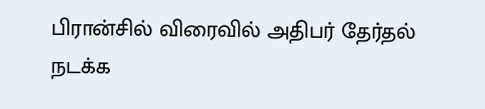பிரான்சில் விரைவில் அதிபர் தேர்தல் நடக்க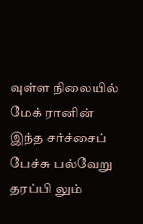வுள்ள நிலையில் மேக் ரானின் இந்த சர்ச்சைப் பேச்சு பல்வேறு தரப்பி லும்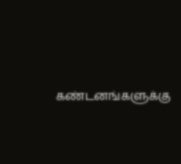கண்டனங்களுக்கு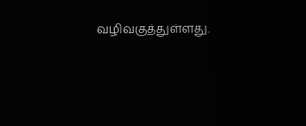வழிவகுத்துள்ளது.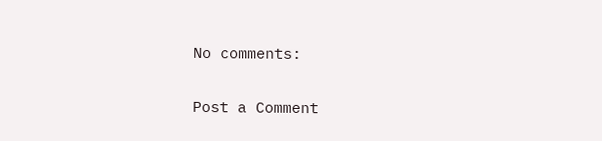No comments:

Post a Comment